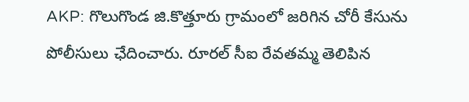AKP: గొలుగొండ జి.కొత్తూరు గ్రామంలో జరిగిన చోరీ కేసును పోలీసులు ఛేదించారు. రూరల్ సీఐ రేవతమ్మ తెలిపిన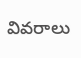వివరాలు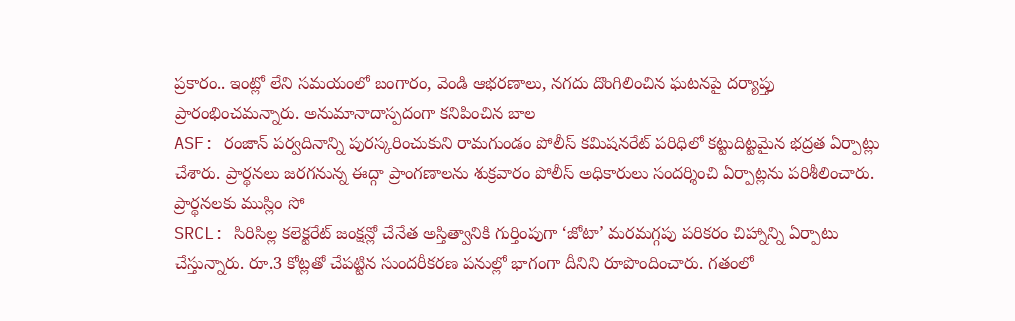ప్రకారం.. ఇంట్లో లేని సమయంలో బంగారం, వెండి ఆభరణాలు, నగదు దొంగిలించిన ఘటనపై దర్యాప్తు ప్రారంభించమన్నారు. అనుమానాదాస్పదంగా కనిపించిన బాల
ASF: రంజాన్ పర్వదినాన్ని పురస్కరించుకుని రామగుండం పోలీస్ కమిషనరేట్ పరిధిలో కట్టుదిట్టమైన భద్రత ఏర్పాట్లు చేశారు. ప్రార్థనలు జరగనున్న ఈద్గా ప్రాంగణాలను శుక్రవారం పోలీస్ అధికారులు సందర్శించి ఏర్పాట్లను పరిశీలించారు. ప్రార్థనలకు ముస్లిం సో
SRCL: సిరిసిల్ల కలెక్టరేట్ జంక్షన్లో చేనేత అస్తిత్వానికి గుర్తింపుగా ‘జోటా’ మరమగ్గపు పరికరం చిహ్నాన్ని ఏర్పాటు చేస్తున్నారు. రూ.3 కోట్లతో చేపట్టిన సుందరీకరణ పనుల్లో భాగంగా దీనిని రూపొందించారు. గతంలో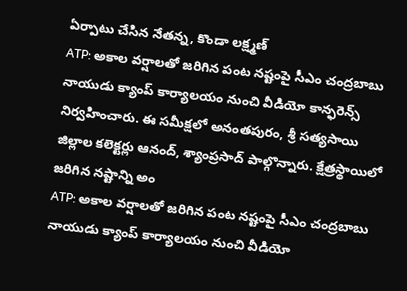ఏర్పాటు చేసిన నేతన్న, కొండా లక్ష్మణ్
ATP: అకాల వర్షాలతో జరిగిన పంట నష్టంపై సీఎం చంద్రబాబు నాయుడు క్యాంప్ కార్యాలయం నుంచి వీడియో కాన్ఫరెన్స్ నిర్వహించారు. ఈ సమీక్షలో అనంతపురం, శ్రీ సత్యసాయి జిల్లాల కలెక్టర్లు ఆనంద్, శ్యాంప్రసాద్ పాల్గొన్నారు. క్షేత్రస్థాయిలో జరిగిన నష్టాన్ని అం
ATP: అకాల వర్షాలతో జరిగిన పంట నష్టంపై సీఎం చంద్రబాబు నాయుడు క్యాంప్ కార్యాలయం నుంచి వీడియో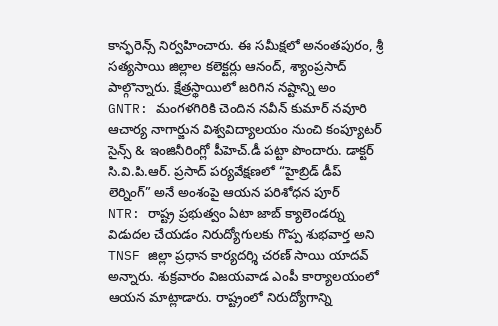కాన్ఫరెన్స్ నిర్వహించారు. ఈ సమీక్షలో అనంతపురం, శ్రీ సత్యసాయి జిల్లాల కలెక్టర్లు ఆనంద్, శ్యాంప్రసాద్ పాల్గొన్నారు. క్షేత్రస్థాయిలో జరిగిన నష్టాన్ని అం
GNTR: మంగళగిరికి చెందిన నవీన్ కుమార్ నవూరి ఆచార్య నాగార్జున విశ్వవిద్యాలయం నుంచి కంప్యూటర్ సైన్స్ & ఇంజినీరింగ్లో పీహెచ్.డీ పట్టా పొందారు. డాక్టర్ సి.వి.పి.ఆర్. ప్రసాద్ పర్యవేక్షణలో “హైబ్రిడ్ డీప్ లెర్నింగ్” అనే అంశంపై ఆయన పరిశోధన పూర్
NTR: రాష్ట్ర ప్రభుత్వం ఏటా జాబ్ క్యాలెండర్ను విడుదల చేయడం నిరుద్యోగులకు గొప్ప శుభవార్త అని TNSF జిల్లా ప్రధాన కార్యదర్శి చరణ్ సాయి యాదవ్ అన్నారు. శుక్రవారం విజయవాడ ఎంపీ కార్యాలయంలో ఆయన మాట్లాడారు. రాష్ట్రంలో నిరుద్యోగాన్ని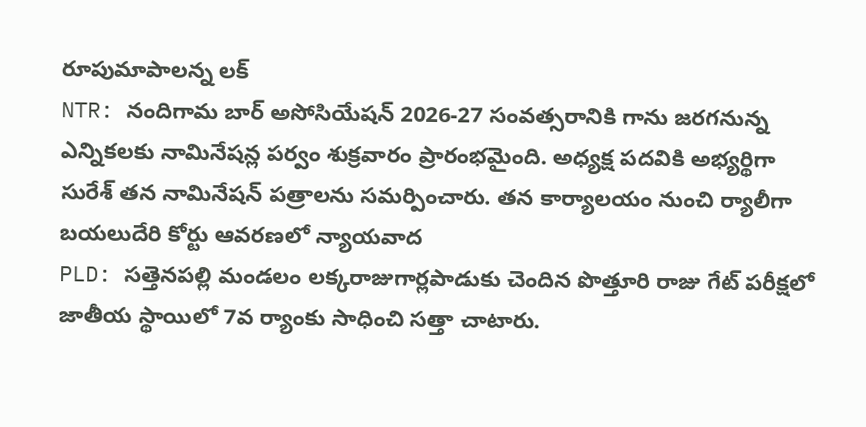రూపుమాపాలన్న లక్
NTR: నందిగామ బార్ అసోసియేషన్ 2026-27 సంవత్సరానికి గాను జరగనున్న ఎన్నికలకు నామినేషన్ల పర్వం శుక్రవారం ప్రారంభమైంది. అధ్యక్ష పదవికి అభ్యర్థిగా సురేశ్ తన నామినేషన్ పత్రాలను సమర్పించారు. తన కార్యాలయం నుంచి ర్యాలీగా బయలుదేరి కోర్టు ఆవరణలో న్యాయవాద
PLD: సత్తెనపల్లి మండలం లక్కరాజుగార్లపాడుకు చెందిన పొత్తూరి రాజు గేట్ పరీక్షలో జాతీయ స్థాయిలో 7వ ర్యాంకు సాధించి సత్తా చాటారు.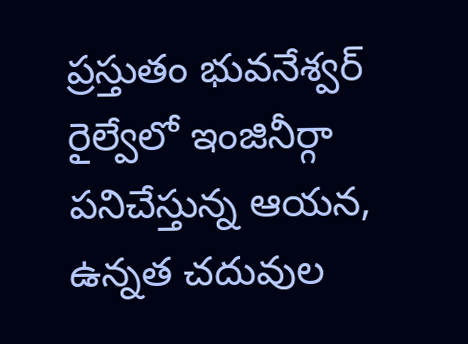ప్రస్తుతం భువనేశ్వర్ రైల్వేలో ఇంజినీర్గా పనిచేస్తున్న ఆయన, ఉన్నత చదువుల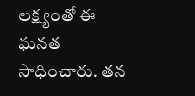లక్ష్యంతో ఈ ఘనత సాధించారు. తన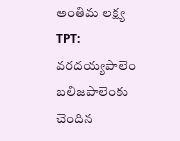అంతిమ లక్ష్య
TPT: వరదయ్యపాలెం బలిజపాలెంకు చెందిన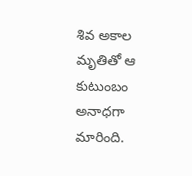శివ అకాల మృతితో ఆ కుటుంబం అనాధగా మారింది.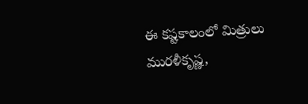ఈ కష్టకాలంలో మిత్రులు మురళీకృష్ణ,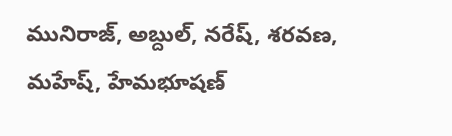మునిరాజ్, అబ్దుల్, నరేష్, శరవణ, మహేష్, హేమభూషణ్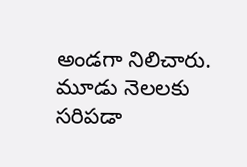అండగా నిలిచారు. మూడు నెలలకు సరిపడా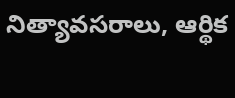నిత్యావసరాలు, ఆర్థిక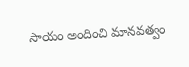సాయం అందించి మానవత్వం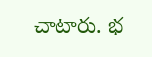చాటారు. భ